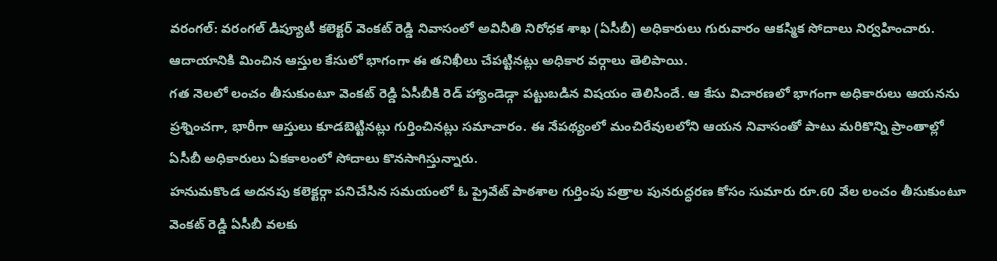వరంగల్: వరంగల్ డిప్యూటీ కలెక్టర్ వెంకట్ రెడ్డి నివాసంలో అవినీతి నిరోధక శాఖ (ఏసీబీ) అధికారులు గురువారం ఆకస్మిక సోదాలు నిర్వహించారు. ఆదాయానికి మించిన ఆస్తుల కేసులో భాగంగా ఈ తనిఖీలు చేపట్టినట్లు అధికార వర్గాలు తెలిపాయి.
గత నెలలో లంచం తీసుకుంటూ వెంకట్ రెడ్డి ఏసీబీకి రెడ్ హ్యాండెడ్గా పట్టుబడిన విషయం తెలిసిందే. ఆ కేసు విచారణలో భాగంగా అధికారులు ఆయనను ప్రశ్నించగా, భారీగా ఆస్తులు కూడబెట్టినట్లు గుర్తించినట్లు సమాచారం. ఈ నేపథ్యంలో మంచిరేవులలోని ఆయన నివాసంతో పాటు మరికొన్ని ప్రాంతాల్లో ఏసీబీ అధికారులు ఏకకాలంలో సోదాలు కొనసాగిస్తున్నారు.
హనుమకొండ అదనపు కలెక్టర్గా పనిచేసిన సమయంలో ఓ ప్రైవేట్ పాఠశాల గుర్తింపు పత్రాల పునరుద్ధరణ కోసం సుమారు రూ.60 వేల లంచం తీసుకుంటూ వెంకట్ రెడ్డి ఏసీబీ వలకు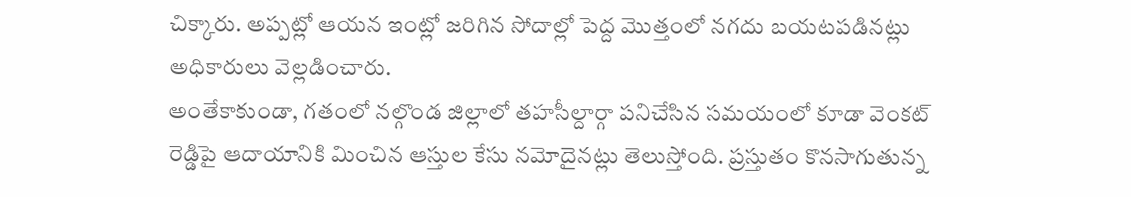చిక్కారు. అప్పట్లో ఆయన ఇంట్లో జరిగిన సోదాల్లో పెద్ద మొత్తంలో నగదు బయటపడినట్లు అధికారులు వెల్లడించారు.
అంతేకాకుండా, గతంలో నల్గొండ జిల్లాలో తహసీల్దార్గా పనిచేసిన సమయంలో కూడా వెంకట్ రెడ్డిపై ఆదాయానికి మించిన ఆస్తుల కేసు నమోదైనట్లు తెలుస్తోంది. ప్రస్తుతం కొనసాగుతున్న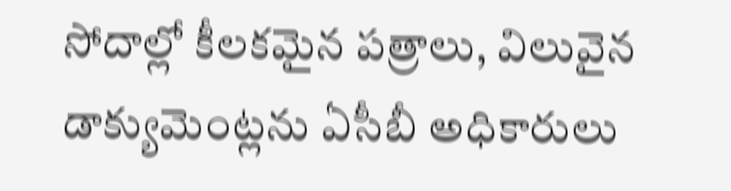సోదాల్లో కీలకమైన పత్రాలు, విలువైన డాక్యుమెంట్లను ఏసీబీ అధికారులు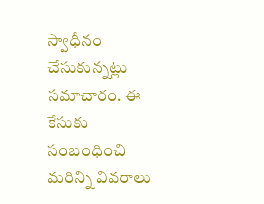స్వాధీనం చేసుకున్నట్లు సమాచారం. ఈ కేసుకు సంబంధించి మరిన్ని వివరాలు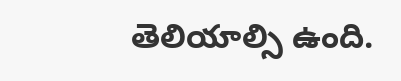తెలియాల్సి ఉంది.